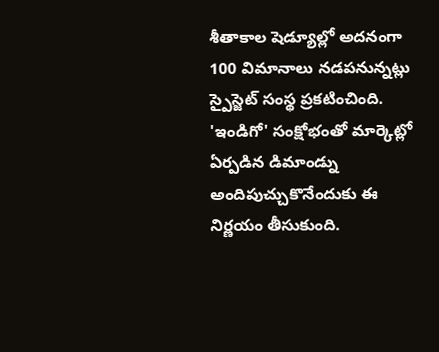శీతాకాల షెడ్యూల్లో అదనంగా 100 విమానాలు నడపనున్నట్లు స్పైస్జెట్ సంస్థ ప్రకటించింది. 'ఇండిగో' సంక్షోభంతో మార్కెట్లో ఏర్పడిన డిమాండ్ను అందిపుచ్చుకొనేందుకు ఈ నిర్ణయం తీసుకుంది.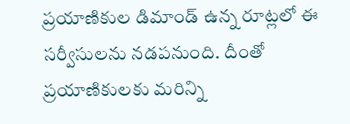ప్రయాణికుల డిమాండ్ ఉన్న రూట్లలో ఈ సర్వీసులను నడపనుంది. దీంతో ప్రయాణికులకు మరిన్ని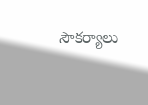సౌకర్యాలు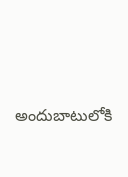అందుబాటులోకి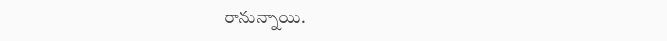రానున్నాయి.